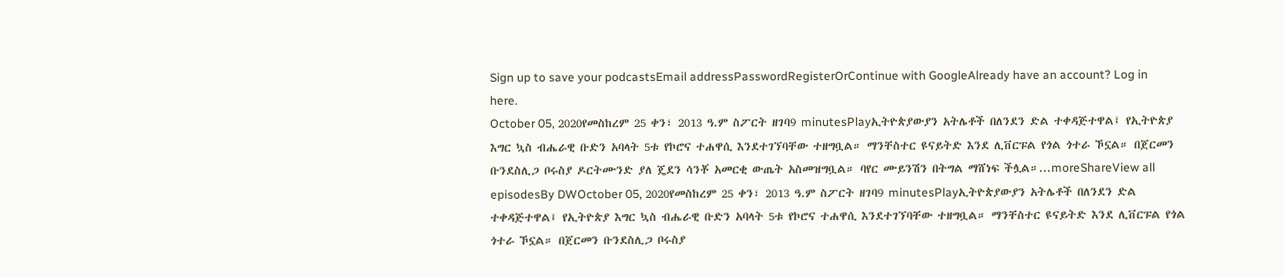Sign up to save your podcastsEmail addressPasswordRegisterOrContinue with GoogleAlready have an account? Log in here.
October 05, 2020የመስከረም 25 ቀን፣ 2013 ዓ.ም ስፖርት ዘገባ9 minutesPlayኢትዮጵያውያን አትሌቶች በለንደን ድል ተቀዳጅተዋል፤ የኢትዮጵያ እግር ኳስ ብሔራዊ ቡድን አባላት 5ቱ የኮሮና ተሐዋሲ እንደተገኘባቸው ተዘግቧል። ማንቸስተር ዩናይትድ እንደ ሊቨርፑል የጎል ጎተራ ኾኗል። በጀርመን ቡንደስሊጋ ቦሩስያ ዶርትሙንድ ያለ ጄደን ሳንቾ አመርቂ ውጤት አስመዝግቧል። ባየር ሙይንሽን በትግል ማሸነፍ ችሏል።...moreShareView all episodesBy DWOctober 05, 2020የመስከረም 25 ቀን፣ 2013 ዓ.ም ስፖርት ዘገባ9 minutesPlayኢትዮጵያውያን አትሌቶች በለንደን ድል ተቀዳጅተዋል፤ የኢትዮጵያ እግር ኳስ ብሔራዊ ቡድን አባላት 5ቱ የኮሮና ተሐዋሲ እንደተገኘባቸው ተዘግቧል። ማንቸስተር ዩናይትድ እንደ ሊቨርፑል የጎል ጎተራ ኾኗል። በጀርመን ቡንደስሊጋ ቦሩስያ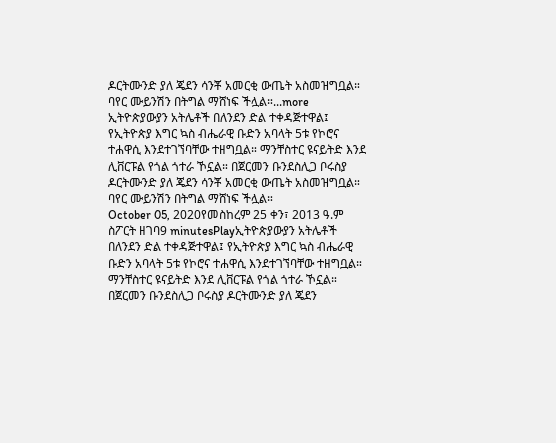ዶርትሙንድ ያለ ጄደን ሳንቾ አመርቂ ውጤት አስመዝግቧል። ባየር ሙይንሽን በትግል ማሸነፍ ችሏል።...more
ኢትዮጵያውያን አትሌቶች በለንደን ድል ተቀዳጅተዋል፤ የኢትዮጵያ እግር ኳስ ብሔራዊ ቡድን አባላት 5ቱ የኮሮና ተሐዋሲ እንደተገኘባቸው ተዘግቧል። ማንቸስተር ዩናይትድ እንደ ሊቨርፑል የጎል ጎተራ ኾኗል። በጀርመን ቡንደስሊጋ ቦሩስያ ዶርትሙንድ ያለ ጄደን ሳንቾ አመርቂ ውጤት አስመዝግቧል። ባየር ሙይንሽን በትግል ማሸነፍ ችሏል።
October 05, 2020የመስከረም 25 ቀን፣ 2013 ዓ.ም ስፖርት ዘገባ9 minutesPlayኢትዮጵያውያን አትሌቶች በለንደን ድል ተቀዳጅተዋል፤ የኢትዮጵያ እግር ኳስ ብሔራዊ ቡድን አባላት 5ቱ የኮሮና ተሐዋሲ እንደተገኘባቸው ተዘግቧል። ማንቸስተር ዩናይትድ እንደ ሊቨርፑል የጎል ጎተራ ኾኗል። በጀርመን ቡንደስሊጋ ቦሩስያ ዶርትሙንድ ያለ ጄደን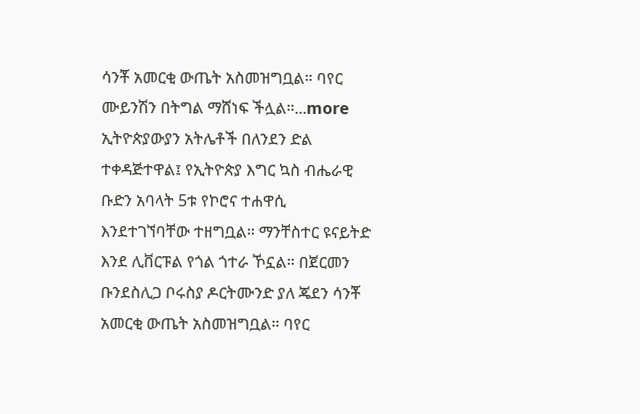ሳንቾ አመርቂ ውጤት አስመዝግቧል። ባየር ሙይንሽን በትግል ማሸነፍ ችሏል።...more
ኢትዮጵያውያን አትሌቶች በለንደን ድል ተቀዳጅተዋል፤ የኢትዮጵያ እግር ኳስ ብሔራዊ ቡድን አባላት 5ቱ የኮሮና ተሐዋሲ እንደተገኘባቸው ተዘግቧል። ማንቸስተር ዩናይትድ እንደ ሊቨርፑል የጎል ጎተራ ኾኗል። በጀርመን ቡንደስሊጋ ቦሩስያ ዶርትሙንድ ያለ ጄደን ሳንቾ አመርቂ ውጤት አስመዝግቧል። ባየር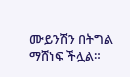ሙይንሽን በትግል ማሸነፍ ችሏል።